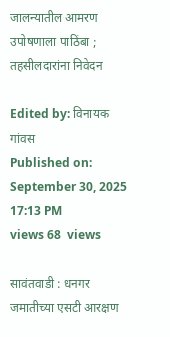जालन्यातील आमरण उपोषणाला पाठिंबा ; तहसीलदारांना निवेदन

Edited by: विनायक गांवस
Published on: September 30, 2025 17:13 PM
views 68  views

सावंतवाडी : धनगर जमातीच्या एसटी आरक्षण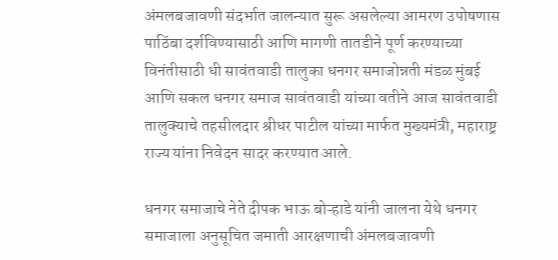अंमलबजावणी संदर्भात जालन्यात सुरू असलेल्या आमरण उपोषणास पाठिंबा दर्शविण्यासाठी आणि मागणी तातडीने पूर्ण करण्याच्या विनंतीसाठी धी सावंतवाडी तालुका धनगर समाजोन्नती मंडळ मुंबई आणि सकल धनगर समाज सावंतवाडी यांच्या वतीने आज सावंतवाडी तालुक्याचे तहसीलदार श्रीधर पाटील यांच्या मार्फत मुख्यमंत्री, महाराष्ट्र राज्य यांना निवेदन सादर करण्यात आले.

धनगर समाजाचे नेते दीपक भाऊ बोऱ्हाडे यांनी जालना येथे धनगर समाजाला अनुसूचित जमाती आरक्षणाची अंमलबजावणी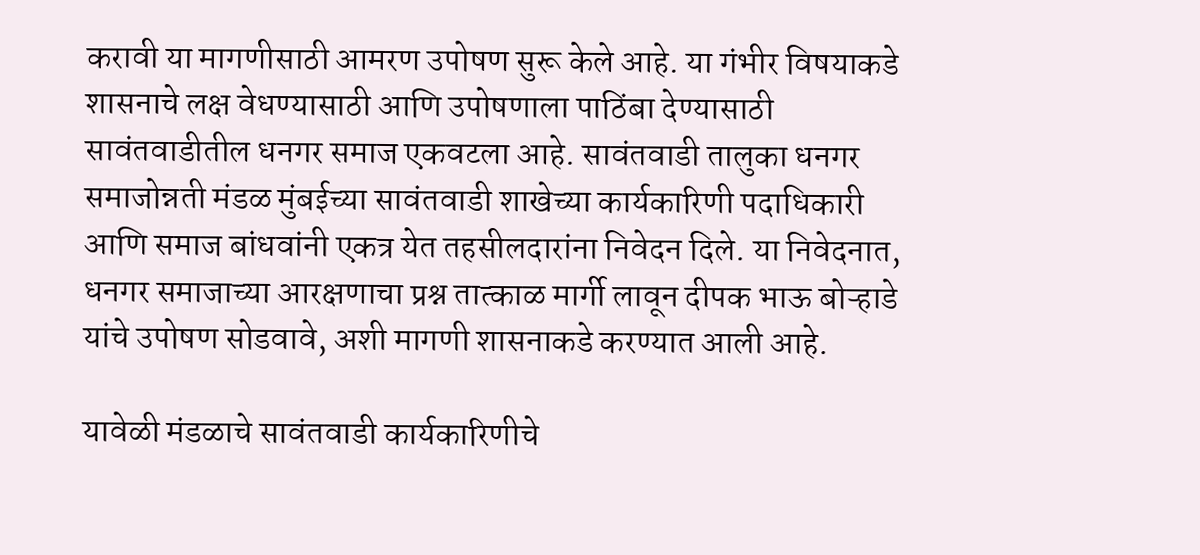करावी या मागणीसाठी आमरण उपोषण सुरू केले आहे. या गंभीर विषयाकडे शासनाचे लक्ष वेधण्यासाठी आणि उपोषणाला पाठिंबा देण्यासाठी सावंतवाडीतील धनगर समाज एकवटला आहे. सावंतवाडी तालुका धनगर समाजोन्नती मंडळ मुंबईच्या सावंतवाडी शाखेच्या कार्यकारिणी पदाधिकारी आणि समाज बांधवांनी एकत्र येत तहसीलदारांना निवेदन दिले. या निवेदनात, धनगर समाजाच्या आरक्षणाचा प्रश्न तात्काळ मार्गी लावून दीपक भाऊ बोऱ्हाडे यांचे उपोषण सोडवावे, अशी मागणी शासनाकडे करण्यात आली आहे.

यावेळी मंडळाचे सावंतवाडी कार्यकारिणीचे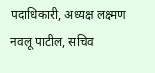पदाधिकारी, अध्यक्ष लक्ष्मण नवलू पाटील, सचिव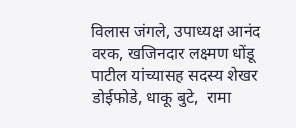विलास जंगले, उपाध्यक्ष आनंद वरक, खजिनदार लक्ष्मण धोंडू पाटील यांच्यासह सदस्य शेखर डोईफोडे, धाकू बुटे,  रामा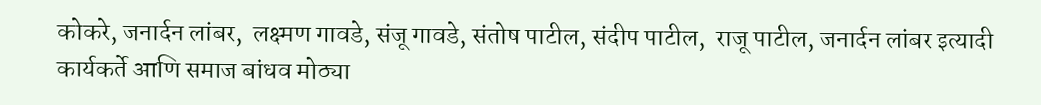कोकरे, जनार्दन लांबर,  लक्ष्मण गावडे, संजू गावडे, संतोष पाटील, संदीप पाटील,  राजू पाटील, जनार्दन लांबर इत्यादी कार्यकर्ते आणि समाज बांधव मोठ्या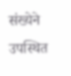संख्येने उपस्थित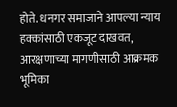होते. धनगर समाजाने आपल्या न्याय हक्कांसाठी एकजूट दाखवत, आरक्षणाच्या मागणीसाठी आक्रमक भूमिका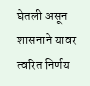घेतली असून शासनाने यावर त्वरित निर्णय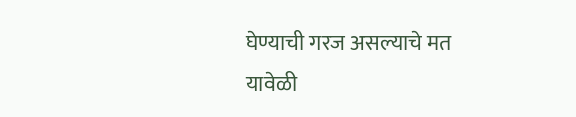घेण्याची गरज असल्याचे मत यावेळी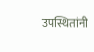उपस्थितांनी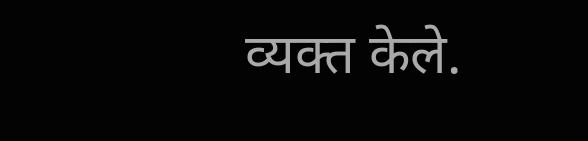व्यक्त केले.